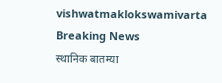vishwatmaklokswamivarta
Breaking News
स्थानिक बातम्या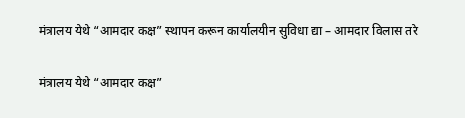मंत्रालय येथे “आमदार कक्ष” स्थापन करून कार्यालयीन सुविधा द्या – आमदार विलास तरे

मंत्रालय येथे “आमदार कक्ष”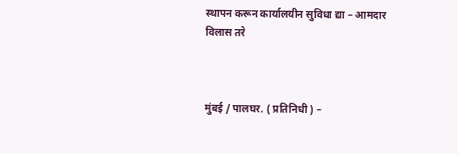स्थापन करून कार्यालयीन सुविधा द्या – आमदार विलास तरे



मुंबई / पालघर. ( प्रतिनिधी ) –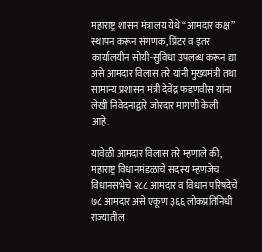महाराष्ट्र शासन मंत्रालय येथे “आमदार कक्ष” स्थापन करून संगणक, प्रिंटर व इतर कार्यालयीन सोयी-सुविधा उपलब्ध करून द्या असे आमदार विलास तरे यांनी मुख्यमंत्री तथा सामान्य प्रशासन मंत्री देवेंद्र फडणवीस यांना लेखी निवेदनाद्वारे जोरदार मागणी केली आहे.

यावेळी आमदार विलास तरे म्हणाले की, महाराष्ट्र विधानमंडळाचे सदस्य म्हणजेच विधानसभेचे २८८ आमदार व विधान परिषदेचे ७८ आमदार असे एकूण ३६६ लोकप्रतिनिधी राज्यातील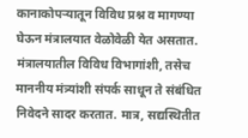कानाकोपऱ्यातून विविध प्रश्न व मागण्या घेऊन मंत्रालयात वेळोवेळी येत असतात. मंत्रालयातील विविध विभागांशी, तसेच माननीय मंत्र्यांशी संपर्क साधून ते संबंधित निवेदने सादर करतात. मात्र, सद्यस्थितीत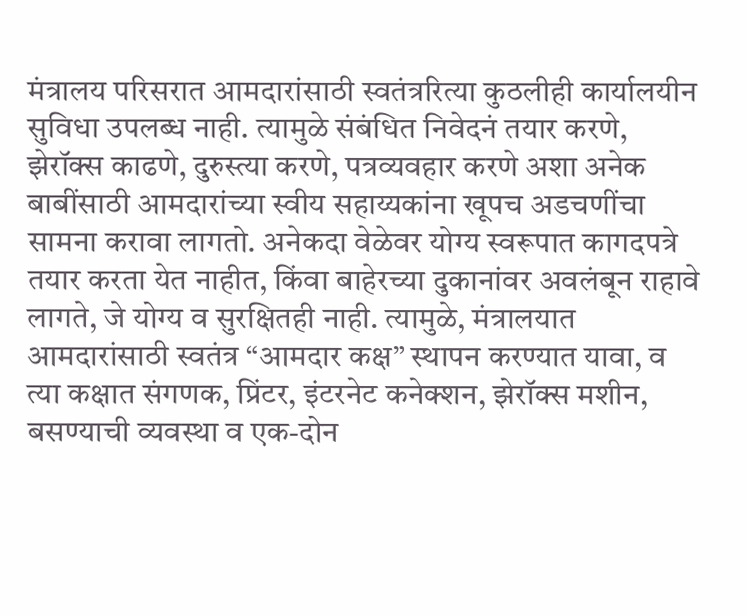मंत्रालय परिसरात आमदारांसाठी स्वतंत्ररित्या कुठलीही कार्यालयीन सुविधा उपलब्ध नाही. त्यामुळे संबंधित निवेदनं तयार करणे, झेरॉक्स काढणे, दुरुस्त्या करणे, पत्रव्यवहार करणे अशा अनेक बाबींसाठी आमदारांच्या स्वीय सहाय्यकांना खूपच अडचणींचा सामना करावा लागतो. अनेकदा वेळेवर योग्य स्वरूपात कागदपत्रे तयार करता येत नाहीत, किंवा बाहेरच्या दुकानांवर अवलंबून राहावे लागते, जे योग्य व सुरक्षितही नाही. त्यामुळे, मंत्रालयात आमदारांसाठी स्वतंत्र “आमदार कक्ष” स्थापन करण्यात यावा, व त्या कक्षात संगणक, प्रिंटर, इंटरनेट कनेक्शन, झेरॉक्स मशीन, बसण्याची व्यवस्था व एक-दोन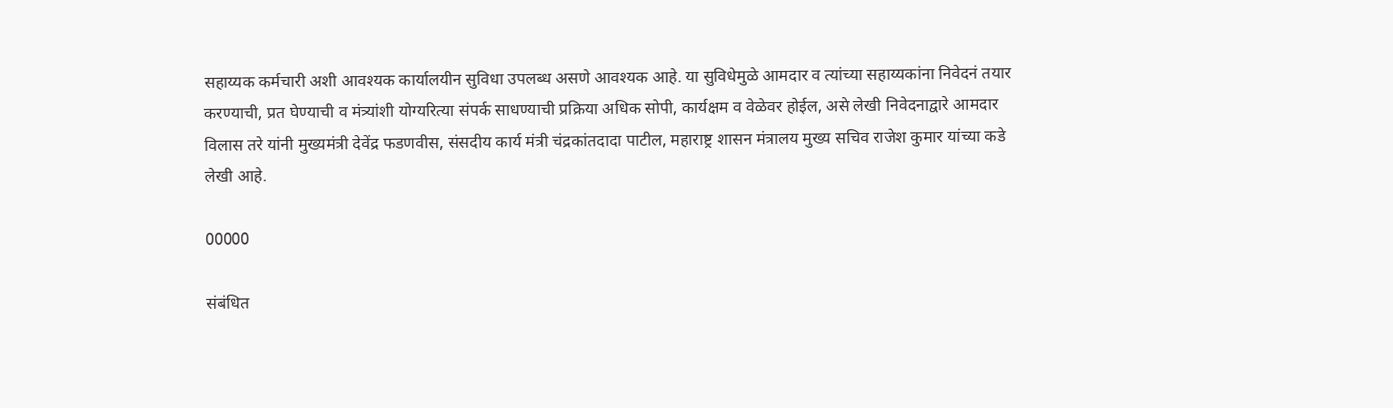सहाय्यक कर्मचारी अशी आवश्यक कार्यालयीन सुविधा उपलब्ध असणे आवश्यक आहे. या सुविधेमुळे आमदार व त्यांच्या सहाय्यकांना निवेदनं तयार करण्याची, प्रत घेण्याची व मंत्र्यांशी योग्यरित्या संपर्क साधण्याची प्रक्रिया अधिक सोपी, कार्यक्षम व वेळेवर होईल, असे लेखी निवेदनाद्वारे आमदार विलास तरे यांनी मुख्यमंत्री देवेंद्र फडणवीस, संसदीय कार्य मंत्री चंद्रकांतदादा पाटील, महाराष्ट्र शासन मंत्रालय मुख्य सचिव राजेश कुमार यांच्या कडे लेखी आहे.

00000

संबंधित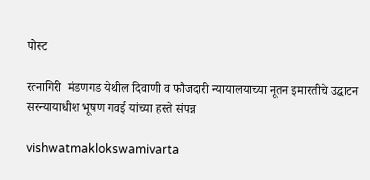पोस्ट

रत्नागिरी  मंडणगड येथील दिवाणी व फौजदारी न्यायालयाच्या नूतन इमारतीचे उद्घाटन सरन्यायाधीश भूषण गवई यांच्या हस्ते संपन्न

vishwatmaklokswamivarta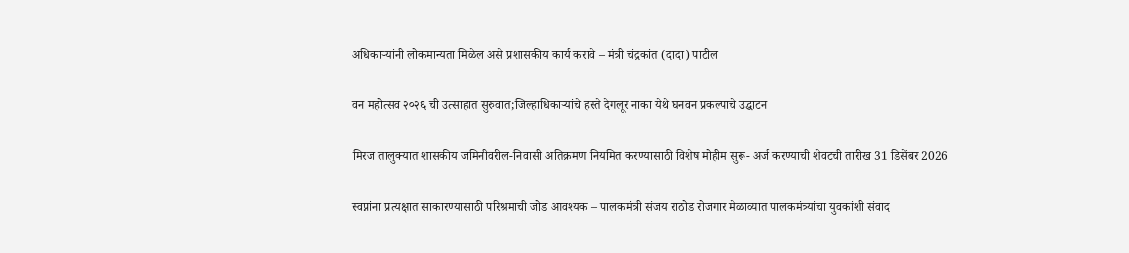अधिकाऱ्यांनी लोकमान्यता मिळेल असे प्रशासकीय कार्य करावे – मंत्री चंद्रकांत (दादा) पाटील

वन महोत्सव २०२६ ची उत्साहात सुरुवात;जिल्हाधिकाऱ्यांचे हस्ते देगलूर नाका येथे घनवन प्रकल्पाचे उद्घाटन

मिरज तालुक्यात शासकीय जमिनीवरील-निवासी अतिक्रमण नियमित करण्यासाठी विशेष मोहीम सुरू- अर्ज करण्याची शेवटची तारीख 31 डिसेंबर 2026

स्वप्नांना प्रत्यक्षात साकारण्यासाठी परिश्रमाची जोड आवश्यक – पालकमंत्री संजय राठोड रोजगार मेळाव्यात पालकमंत्र्यांचा युवकांशी संवाद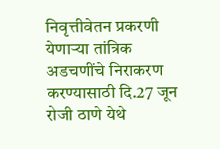निवृत्तीवेतन प्रकरणी येणाऱ्या तांत्रिक अडचणींचे निराकरण करण्यासाठी दि.27 जून रोजी ठाणे येथे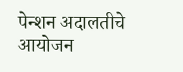पेन्शन अदालतीचे आयोजन